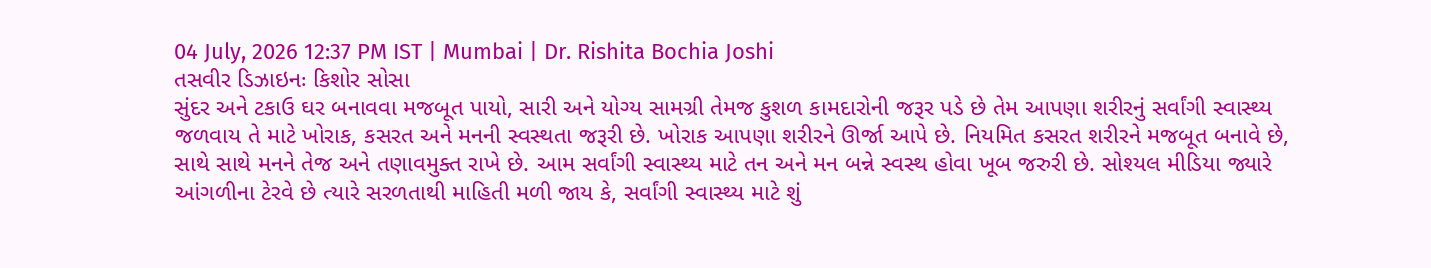04 July, 2026 12:37 PM IST | Mumbai | Dr. Rishita Bochia Joshi
તસવીર ડિઝાઇનઃ કિશોર સોસા
સુંદર અને ટકાઉ ઘર બનાવવા મજબૂત પાયો, સારી અને યોગ્ય સામગ્રી તેમજ કુશળ કામદારોની જરૂર પડે છે તેમ આપણા શરીરનું સર્વાંગી સ્વાસ્થ્ય જળવાય તે માટે ખોરાક, કસરત અને મનની સ્વસ્થતા જરૂરી છે. ખોરાક આપણા શરીરને ઊર્જા આપે છે. નિયમિત કસરત શરીરને મજબૂત બનાવે છે, સાથે સાથે મનને તેજ અને તણાવમુક્ત રાખે છે. આમ સર્વાંગી સ્વાસ્થ્ય માટે તન અને મન બન્ને સ્વસ્થ હોવા ખૂબ જરુરી છે. સોશ્યલ મીડિયા જ્યારે આંગળીના ટેરવે છે ત્યારે સરળતાથી માહિતી મળી જાય કે, સર્વાંગી સ્વાસ્થ્ય માટે શું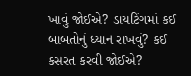ખાવું જોઈએ? ડાયટિંગમાં કઈ બાબતોનું ધ્યાન રાખવું? કઈ કસરત કરવી જોઈએ?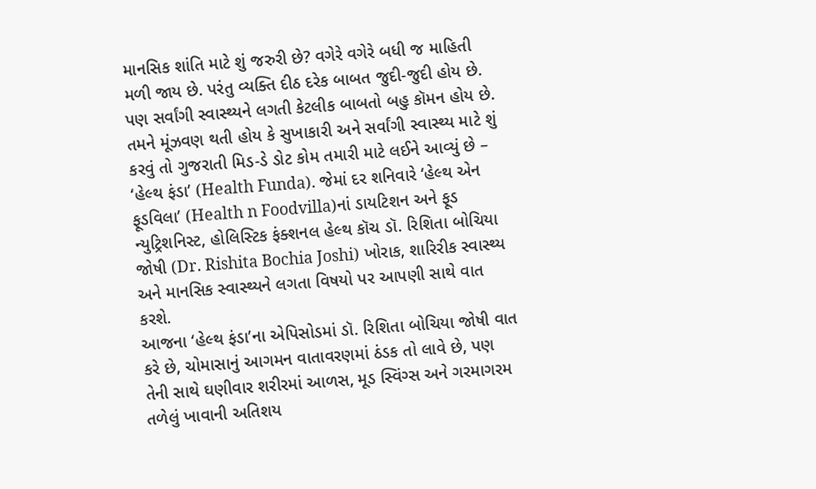માનસિક શાંતિ માટે શું જરુરી છે? વગેરે વગેરે બધી જ માહિતી મળી જાય છે. પરંતુ વ્યક્તિ દીઠ દરેક બાબત જુદી-જુદી હોય છે. પણ સર્વાંગી સ્વાસ્થ્યને લગતી કેટલીક બાબતો બહુ કૉમન હોય છે. તમને મૂંઝવણ થતી હોય કે સુખાકારી અને સર્વાંગી સ્વાસ્થ્ય માટે શું કરવું તો ગુજરાતી મિડ-ડે ડોટ કોમ તમારી માટે લઈને આવ્યું છે – ‘હેલ્થ ફંડા’ (Health Funda). જેમાં દર શનિવારે ‘હેલ્થ એન ફૂડવિલા’ (Health n Foodvilla)નાં ડાયટિશન અને ફૂડ ન્યુટ્રિશનિસ્ટ, હોલિસ્ટિક ફંક્શનલ હેલ્થ કૉચ ડૉ. રિશિતા બોચિયા જોષી (Dr. Rishita Bochia Joshi) ખોરાક, શારિરીક સ્વાસ્થ્ય અને માનસિક સ્વાસ્થ્યને લગતા વિષયો પર આપણી સાથે વાત કરશે.
આજના ‘હેલ્થ ફંડા’ના એપિસોડમાં ડૉ. રિશિતા બોચિયા જોષી વાત કરે છે, ચોમાસાનું આગમન વાતાવરણમાં ઠંડક તો લાવે છે, પણ તેની સાથે ઘણીવાર શરીરમાં આળસ, મૂડ સ્વિંગ્સ અને ગરમાગરમ તળેલું ખાવાની અતિશય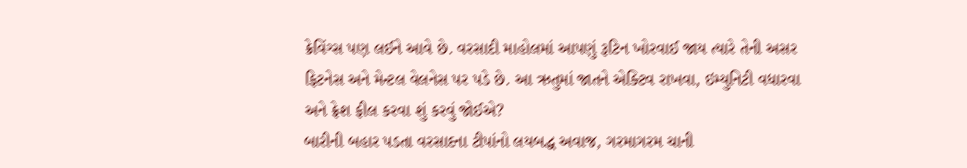ક્રેવિંગ્સ પણ લઈને આવે છે. વરસાદી માહોલમાં આપણું રૂટિન ખોરવાઈ જાય ત્યારે તેની અસર ફિટનેસ અને મેન્ટલ વેલનેસ પર પડે છે. આ ઋતુમાં જાતને એક્ટિવ રાખવા, ઇમ્યુનિટી વધારવા અને ફ્રેશ ફીલ કરવા શું કરવું જોઈએ?
બારીની બહાર પડતા વરસાદના ટીપાંનો લયબદ્ધ અવાજ, ગરમાગરમ ચાની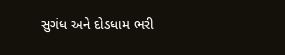સુગંધ અને દોડધામ ભરી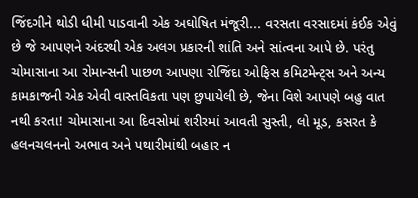જિંદગીને થોડી ધીમી પાડવાની એક અઘોષિત મંજૂરી... વરસતા વરસાદમાં કંઈક એવું છે જે આપણને અંદરથી એક અલગ પ્રકારની શાંતિ અને સાંત્વના આપે છે. પરંતુ ચોમાસાના આ રોમાન્સની પાછળ આપણા રોજિંદા ઓફિસ કમિટમેન્ટ્સ અને અન્ય કામકાજની એક એવી વાસ્તવિકતા પણ છુપાયેલી છે, જેના વિશે આપણે બહુ વાત નથી કરતા! ચોમાસાના આ દિવસોમાં શરીરમાં આવતી સુસ્તી, લો મૂડ, કસરત કે હલનચલનનો અભાવ અને પથારીમાંથી બહાર ન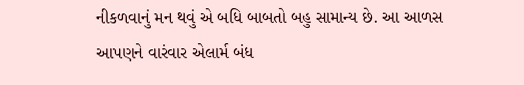નીકળવાનું મન થવું એ બધિ બાબતો બહુ સામાન્ય છે. આ આળસ આપણને વારંવાર એલાર્મ બંધ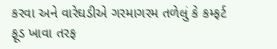કરવા અને વારેઘડીએ ગરમાગરમ તળેલું કે કમ્ફર્ટ ફૂડ ખાવા તરફ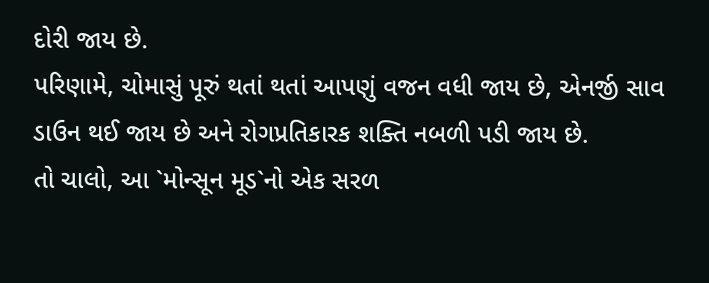દોરી જાય છે.
પરિણામે, ચોમાસું પૂરું થતાં થતાં આપણું વજન વધી જાય છે, એનર્જી સાવ ડાઉન થઈ જાય છે અને રોગપ્રતિકારક શક્તિ નબળી પડી જાય છે.
તો ચાલો, આ `મોન્સૂન મૂડ`નો એક સરળ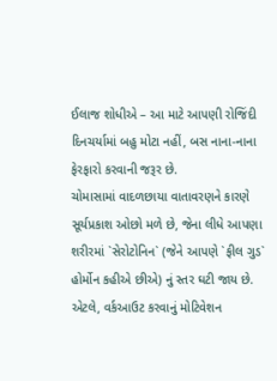ઈલાજ શોધીએ – આ માટે આપણી રોજિંદી દિનચર્યામાં બહુ મોટા નહીં, બસ નાના-નાના ફેરફારો કરવાની જરૂર છે.
ચોમાસામાં વાદળછાયા વાતાવરણને કારણે સૂર્યપ્રકાશ ઓછો મળે છે, જેના લીધે આપણા શરીરમાં `સેરોટોનિન` (જેને આપણે `ફીલ ગુડ` હોર્મોન કહીએ છીએ) નું સ્તર ઘટી જાય છે. એટલે, વર્કઆઉટ કરવાનું મોટિવેશન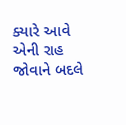ક્યારે આવે એની રાહ જોવાને બદલે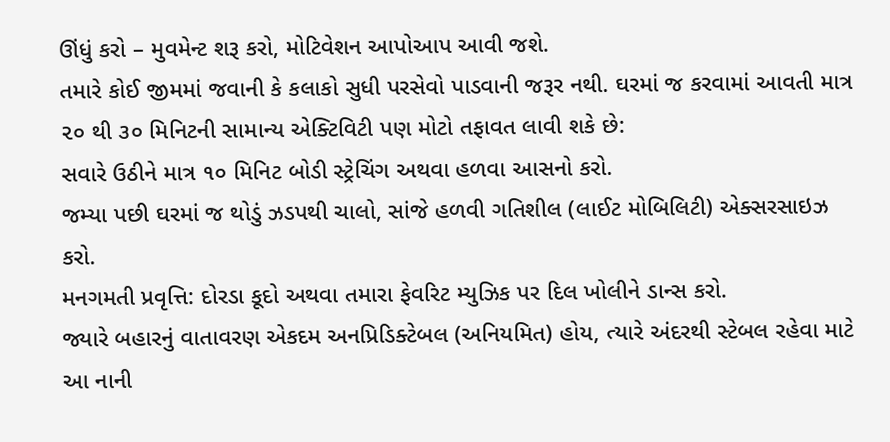ઊંધું કરો – મુવમેન્ટ શરૂ કરો, મોટિવેશન આપોઆપ આવી જશે.
તમારે કોઈ જીમમાં જવાની કે કલાકો સુધી પરસેવો પાડવાની જરૂર નથી. ઘરમાં જ કરવામાં આવતી માત્ર ૨૦ થી ૩૦ મિનિટની સામાન્ય એક્ટિવિટી પણ મોટો તફાવત લાવી શકે છે:
સવારે ઉઠીને માત્ર ૧૦ મિનિટ બોડી સ્ટ્રેચિંગ અથવા હળવા આસનો કરો.
જમ્યા પછી ઘરમાં જ થોડું ઝડપથી ચાલો, સાંજે હળવી ગતિશીલ (લાઈટ મોબિલિટી) એક્સરસાઇઝ કરો.
મનગમતી પ્રવૃત્તિ: દોરડા કૂદો અથવા તમારા ફેવરિટ મ્યુઝિક પર દિલ ખોલીને ડાન્સ કરો.
જ્યારે બહારનું વાતાવરણ એકદમ અનપ્રિડિક્ટેબલ (અનિયમિત) હોય, ત્યારે અંદરથી સ્ટેબલ રહેવા માટે આ નાની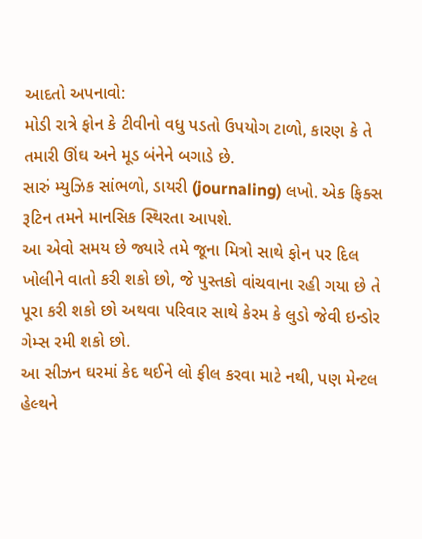આદતો અપનાવો:
મોડી રાત્રે ફોન કે ટીવીનો વધુ પડતો ઉપયોગ ટાળો, કારણ કે તે તમારી ઊંઘ અને મૂડ બંનેને બગાડે છે.
સારું મ્યુઝિક સાંભળો, ડાયરી (journaling) લખો. એક ફિક્સ રૂટિન તમને માનસિક સ્થિરતા આપશે.
આ એવો સમય છે જ્યારે તમે જૂના મિત્રો સાથે ફોન પર દિલ ખોલીને વાતો કરી શકો છો, જે પુસ્તકો વાંચવાના રહી ગયા છે તે પૂરા કરી શકો છો અથવા પરિવાર સાથે કેરમ કે લુડો જેવી ઇન્ડોર ગેમ્સ રમી શકો છો.
આ સીઝન ઘરમાં કેદ થઈને લો ફીલ કરવા માટે નથી, પણ મેન્ટલ હેલ્થને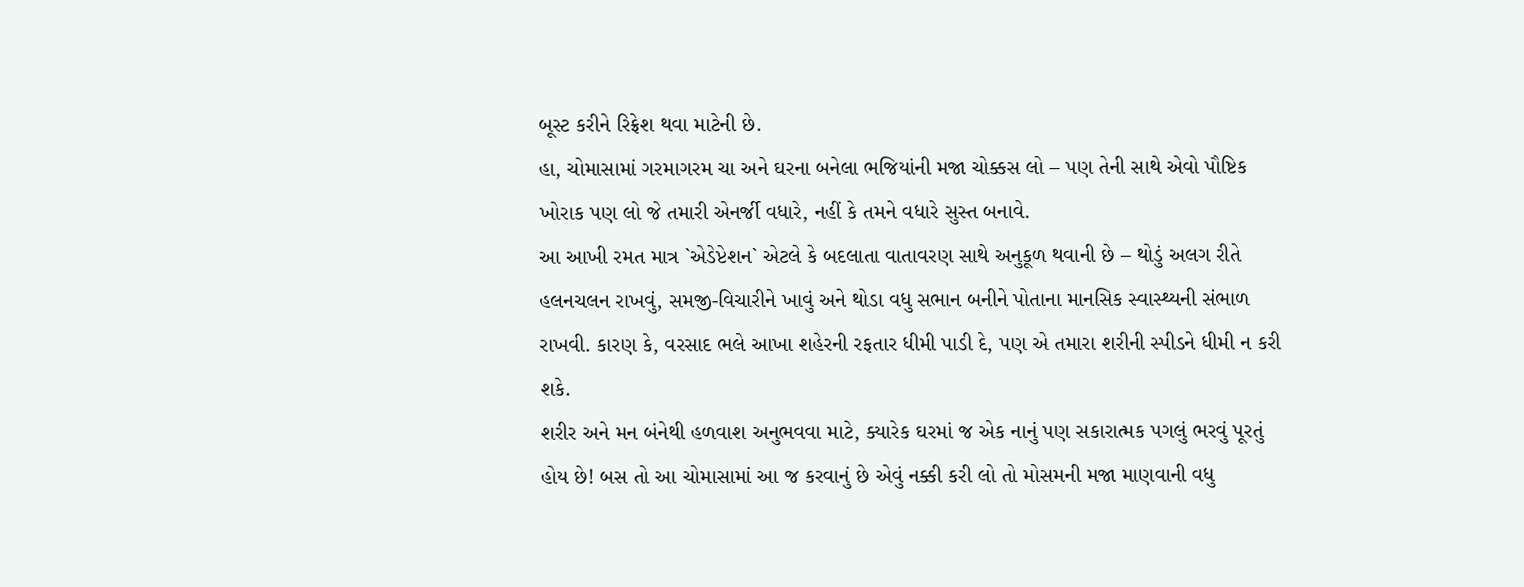બૂસ્ટ કરીને રિફ્રેશ થવા માટેની છે.
હા, ચોમાસામાં ગરમાગરમ ચા અને ઘરના બનેલા ભજિયાંની મજા ચોક્કસ લો – પણ તેની સાથે એવો પૌષ્ટિક ખોરાક પણ લો જે તમારી એનર્જી વધારે, નહીં કે તમને વધારે સુસ્ત બનાવે.
આ આખી રમત માત્ર `એડેપ્ટેશન` એટલે કે બદલાતા વાતાવરણ સાથે અનુકૂળ થવાની છે – થોડું અલગ રીતે હલનચલન રાખવું, સમજી-વિચારીને ખાવું અને થોડા વધુ સભાન બનીને પોતાના માનસિક સ્વાસ્થ્યની સંભાળ રાખવી. કારણ કે, વરસાદ ભલે આખા શહેરની રફતાર ધીમી પાડી દે, પણ એ તમારા શરીની સ્પીડને ધીમી ન કરી શકે.
શરીર અને મન બંનેથી હળવાશ અનુભવવા માટે, ક્યારેક ઘરમાં જ એક નાનું પણ સકારાત્મક પગલું ભરવું પૂરતું હોય છે! બસ તો આ ચોમાસામાં આ જ કરવાનું છે એવું નક્કી કરી લો તો મોસમની મજા માણવાની વધુ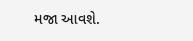મજા આવશે.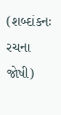(શબ્દાંકનઃ રચના જોષી)